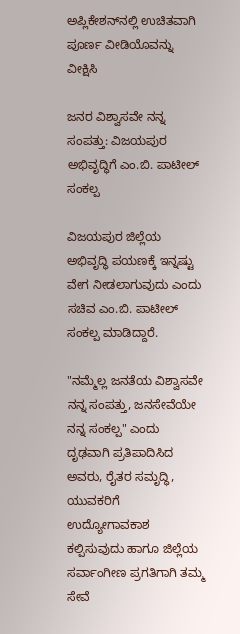ಅಪ್ಲಿಕೇಶನ್‌ನಲ್ಲಿ ಉಚಿತವಾಗಿ ಪೂರ್ಣ ವೀಡಿಯೊವನ್ನು ವೀಕ್ಷಿಸಿ

ಜನರ ವಿಶ್ವಾಸವೇ ನನ್ನ ಸಂಪತ್ತು: ವಿಜಯಪುರ ಅಭಿವೃದ್ಧಿಗೆ ಎಂ.ಬಿ. ಪಾಟೀಲ್ ಸಂಕಲ್ಪ

ವಿಜಯಪುರ ಜಿಲ್ಲೆಯ ಅಭಿವೃದ್ಧಿ ಪಯಣಕ್ಕೆ ಇನ್ನಷ್ಟು ವೇಗ ನೀಡಲಾಗುವುದು ಎಂದು ಸಚಿವ ಎಂ.ಬಿ. ಪಾಟೀಲ್ ಸಂಕಲ್ಪ ಮಾಡಿದ್ದಾರೆ.

"ನಮ್ಮೆಲ್ಲ ಜನತೆಯ ವಿಶ್ವಾಸವೇ ನನ್ನ ಸಂಪತ್ತು, ಜನಸೇವೆಯೇ ನನ್ನ ಸಂಕಲ್ಪ" ಎಂದು ದೃಢವಾಗಿ ಪ್ರತಿಪಾದಿಸಿದ ಅವರು, ರೈತರ ಸಮೃದ್ಧಿ, ಯುವಕರಿಗೆ ಉದ್ಯೋಗಾವಕಾಶ ಕಲ್ಪಿಸುವುದು ಹಾಗೂ ಜಿಲ್ಲೆಯ ಸರ್ವಾಂಗೀಣ ಪ್ರಗತಿಗಾಗಿ ತಮ್ಮ ಸೇವೆ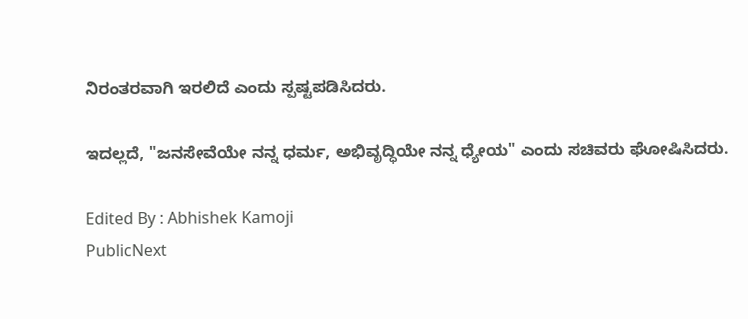ನಿರಂತರವಾಗಿ ಇರಲಿದೆ ಎಂದು ಸ್ಪಷ್ಟಪಡಿಸಿದರು.

ಇದಲ್ಲದೆ, "ಜನಸೇವೆಯೇ ನನ್ನ ಧರ್ಮ, ಅಭಿವೃದ್ಧಿಯೇ ನನ್ನ ಧ್ಯೇಯ" ಎಂದು ಸಚಿವರು ಘೋಷಿಸಿದರು.

Edited By : Abhishek Kamoji
PublicNext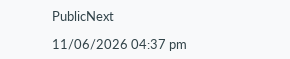PublicNext

11/06/2026 04:37 pm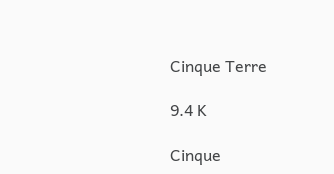Cinque Terre

9.4 K

Cinque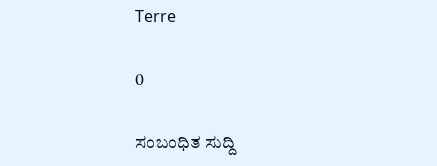Terre

0

ಸಂಬಂಧಿತ ಸುದ್ದಿ